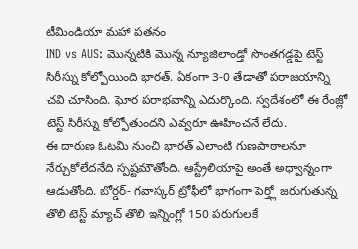టీమిండియా మహా పతనం
IND vs AUS: మొన్నటికి మొన్న న్యూజిలాండ్తో సొంతగడ్డపై టెస్ట్ సిరీస్ను కోల్పోయింది భారత్. ఏకంగా 3-0 తేడాతో పరాజయాన్ని చవి చూసింది. ఘోర పరాభవాన్ని ఎదుర్కొంది. స్వదేశంలో ఈ రేంజ్లో టెస్ట్ సిరీస్ను కోల్పోతుందని ఎవ్వరూ ఊహించనే లేదు.
ఈ దారుణ ఓటమి నుంచి భారత్ ఎలాంటి గుణపాఠాలనూ నేర్చుకోలేదనేది స్పష్టమౌతోంది. ఆస్ట్రేలియాపై అంతే అధ్వాన్నంగా ఆడుతోంది. బోర్డర్- గవాస్కర్ ట్రోఫీలో భాగంగా పెర్త్లో జరుగుతున్న తొలి టెస్ట్ మ్యాచ్ తొలి ఇన్నింగ్లో 150 పరుగులకే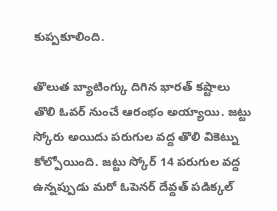కుప్పకూలింది.

తొలుత బ్యాటింగ్కు దిగిన భారత్ కష్టాలు తొలి ఓవర్ నుంచే ఆరంభం అయ్యాయి. జట్టు స్కోరు అయిదు పరుగుల వద్ద తొలి వికెట్ను కోల్పోయింది. జట్టు స్కోర్ 14 పరుగుల వద్ద ఉన్నప్పుడు మరో ఓపెనర్ దేవ్దత్ పడిక్కల్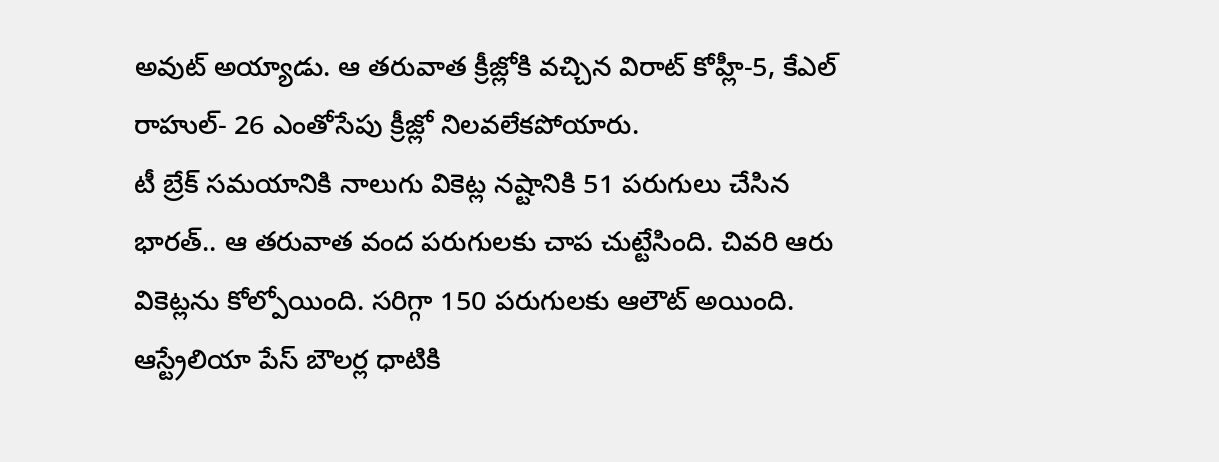అవుట్ అయ్యాడు. ఆ తరువాత క్రీజ్లోకి వచ్చిన విరాట్ కోహ్లీ-5, కేఎల్ రాహుల్- 26 ఎంతోసేపు క్రీజ్లో నిలవలేకపోయారు.
టీ బ్రేక్ సమయానికి నాలుగు వికెట్ల నష్టానికి 51 పరుగులు చేసిన భారత్.. ఆ తరువాత వంద పరుగులకు చాప చుట్టేసింది. చివరి ఆరు వికెట్లను కోల్పోయింది. సరిగ్గా 150 పరుగులకు ఆలౌట్ అయింది. ఆస్ట్రేలియా పేస్ బౌలర్ల ధాటికి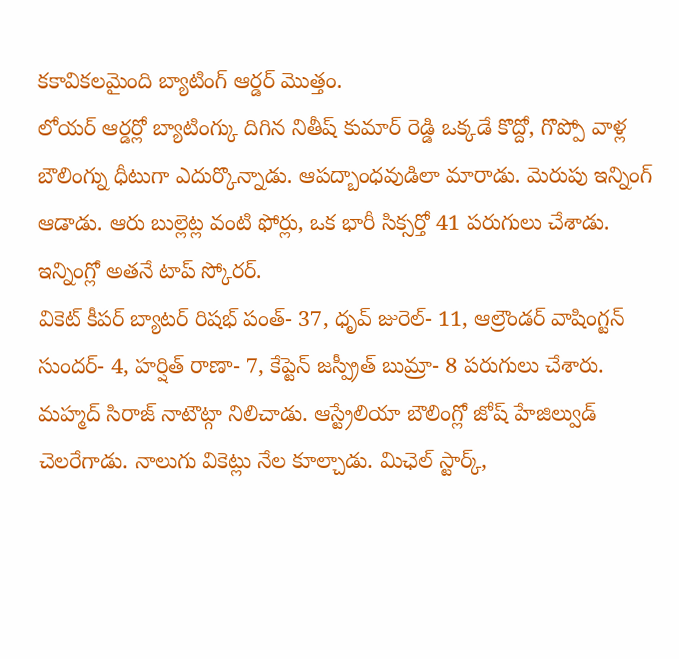కకావికలమైంది బ్యాటింగ్ ఆర్డర్ మొత్తం.
లోయర్ ఆర్డర్లో బ్యాటింగ్కు దిగిన నితీష్ కుమార్ రెడ్డి ఒక్కడే కొద్దో, గొప్పో వాళ్ల బౌలింగ్ను ధీటుగా ఎదుర్కొన్నాడు. ఆపద్బాంధవుడిలా మారాడు. మెరుపు ఇన్నింగ్ ఆడాడు. ఆరు బుల్లెట్ల వంటి ఫోర్లు, ఒక భారీ సిక్సర్తో 41 పరుగులు చేశాడు. ఇన్నింగ్లో అతనే టాప్ స్కోరర్.
వికెట్ కీపర్ బ్యాటర్ రిషభ్ పంత్- 37, ధృవ్ జురెల్- 11, ఆల్రౌండర్ వాషింగ్టన్ సుందర్- 4, హర్షిత్ రాణా- 7, కేప్టెన్ జస్ప్రీత్ బుమ్రా- 8 పరుగులు చేశారు. మహ్మద్ సిరాజ్ నాటౌట్గా నిలిచాడు. ఆస్ట్రేలియా బౌలింగ్లో జోష్ హేజిల్వుడ్ చెలరేగాడు. నాలుగు వికెట్లు నేల కూల్చాడు. మిఛెల్ స్టార్క్,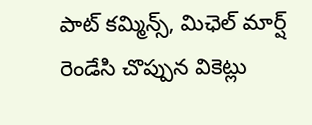పాట్ కమ్మిన్స్, మిఛెల్ మార్ష్ రెండేసి చొప్పున వికెట్లు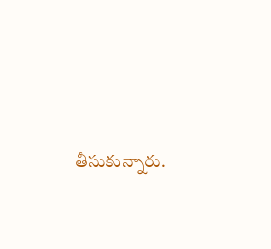తీసుకున్నారు.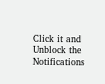Click it and Unblock the Notifications